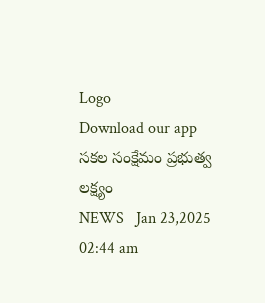Logo
Download our app
సక‌ల సంక్షేమం ప్ర‌భుత్వ ల‌క్ష్యం
NEWS   Jan 23,2025 02:44 am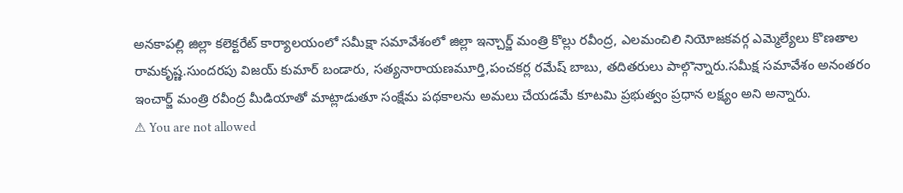అనకాపల్లి జిల్లా కలెక్టరేట్ కార్యాలయంలో సమీక్షా సమావేశంలో జిల్లా ఇన్చార్జ్ మంత్రి కొల్లు రవీంద్ర, ఎలమంచిలి నియోజకవర్గ ఎమ్మెల్యేలు కొణతాల రామకృష్ణ.సుందరపు విజయ్ కుమార్ బండారు, సత్యనారాయణమూర్తి,పంచకర్ల రమేష్ బాబు, తదితరులు పాల్గొన్నారు.సమీక్ష సమావేశం అనంతరం ఇంచార్జ్ మంత్రి రవీంద్ర మీడియాతో మాట్లాడుతూ సంక్షేమ పథకాలను అమలు చేయడమే కూటమి ప్రభుత్వం ప్రధాన లక్ష్యం అని అన్నారు.
⚠ You are not allowed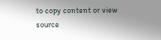to copy content or view source